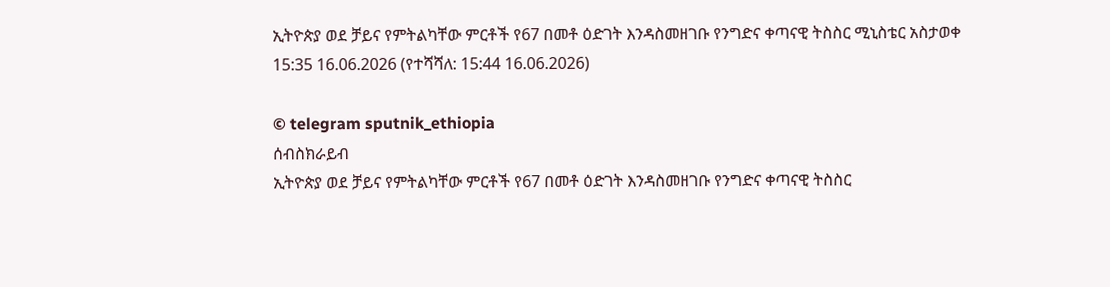ኢትዮጵያ ወደ ቻይና የምትልካቸው ምርቶች የ67 በመቶ ዕድገት እንዳስመዘገቡ የንግድና ቀጣናዊ ትስስር ሚኒስቴር አስታወቀ
15:35 16.06.2026 (የተሻሻለ: 15:44 16.06.2026)

© telegram sputnik_ethiopia
ሰብስክራይብ
ኢትዮጵያ ወደ ቻይና የምትልካቸው ምርቶች የ67 በመቶ ዕድገት እንዳስመዘገቡ የንግድና ቀጣናዊ ትስስር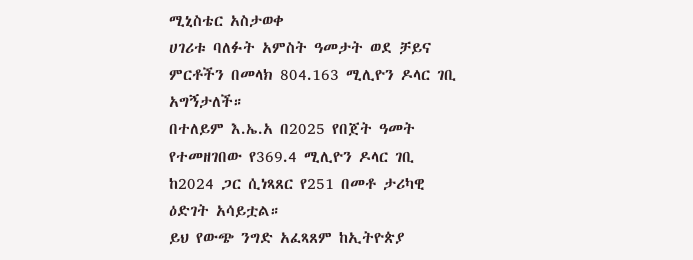ሚኒስቴር አስታወቀ
ሀገሪቱ ባለፉት አምስት ዓመታት ወደ ቻይና ምርቶችን በመላክ 804.163 ሚሊዮን ዶላር ገቢ አግኝታለች።
በተለይም እ.ኤ.አ በ2025 የበጀት ዓመት የተመዘገበው የ369.4 ሚሊዮን ዶላር ገቢ ከ2024 ጋር ሲነጻጸር የ251 በመቶ ታሪካዊ ዕድገት አሳይቷል።
ይህ የውጭ ንግድ አፈጻጸም ከኢትዮጵያ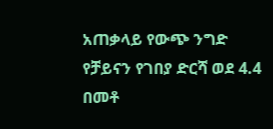አጠቃላይ የውጭ ንግድ የቻይናን የገበያ ድርሻ ወደ 4.4 በመቶ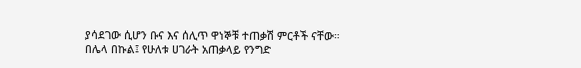ያሳደገው ሲሆን ቡና እና ሰሊጥ ዋነኞቹ ተጠቃሽ ምርቶች ናቸው።
በሌላ በኩል፤ የሁለቱ ሀገራት አጠቃላይ የንግድ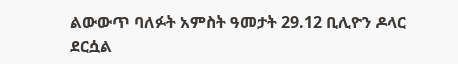ልውውጥ ባለፉት አምስት ዓመታት 29.12 ቢሊዮን ዶላር ደርሷል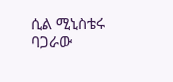ሲል ሚኒስቴሩ ባጋራው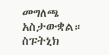መግለጫ አስታውቋል።
ስፑትኒክ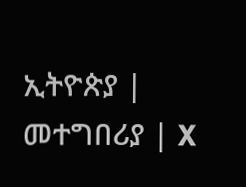ኢትዮጵያ | መተግበሪያ | X